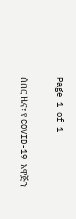Page 1 of 1

ሰበር ዜና፣ የ COVID-19 አዋጅን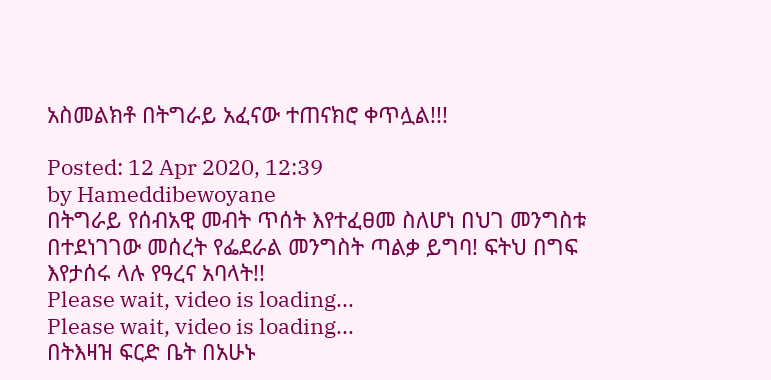አስመልክቶ በትግራይ አፈናው ተጠናክሮ ቀጥሏል!!!

Posted: 12 Apr 2020, 12:39
by Hameddibewoyane
በትግራይ የሰብአዊ መብት ጥሰት እየተፈፀመ ስለሆነ በህገ መንግስቱ በተደነገገው መሰረት የፌደራል መንግስት ጣልቃ ይግባ! ፍትህ በግፍ እየታሰሩ ላሉ የዓረና አባላት!!
Please wait, video is loading...
Please wait, video is loading...
በትእዛዝ ፍርድ ቤት በአሁኑ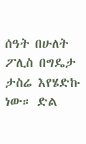ሰዓት በሁለት ፖሊስ በግዴታ ታስሬ እየሄድኩ ነው። ድል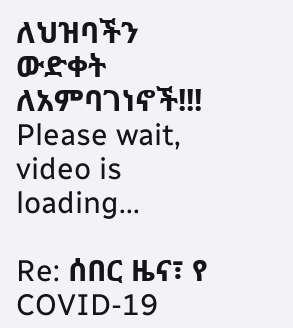ለህዝባችን ውድቀት ለአምባገነኖች!!!
Please wait, video is loading...

Re: ሰበር ዜና፣ የ COVID-19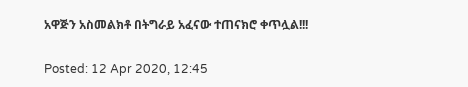አዋጅን አስመልክቶ በትግራይ አፈናው ተጠናክሮ ቀጥሏል!!!

Posted: 12 Apr 2020, 12:45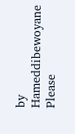by Hameddibewoyane
Please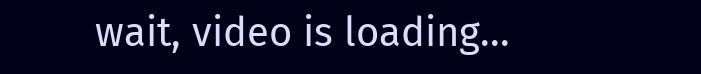wait, video is loading...